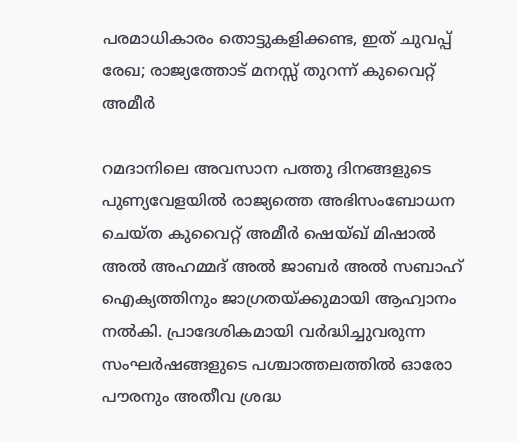പരമാധികാരം തൊട്ടുകളിക്കണ്ട, ഇത് ചുവപ്പ് രേഖ; രാജ്യത്തോട് മനസ്സ് തുറന്ന് കുവൈറ്റ് അമീർ

റമദാനിലെ അവസാന പത്തു ദിനങ്ങളുടെ പുണ്യവേളയിൽ രാജ്യത്തെ അഭിസംബോധന ചെയ്ത കുവൈറ്റ് അമീർ ഷെയ്ഖ് മിഷാൽ അൽ അഹമ്മദ് അൽ ജാബർ അൽ സബാഹ് ഐക്യത്തിനും ജാഗ്രതയ്ക്കുമായി ആഹ്വാനം നൽകി. പ്രാദേശികമായി വർദ്ധിച്ചുവരുന്ന സംഘർഷങ്ങളുടെ പശ്ചാത്തലത്തിൽ ഓരോ പൗരനും അതീവ ശ്രദ്ധ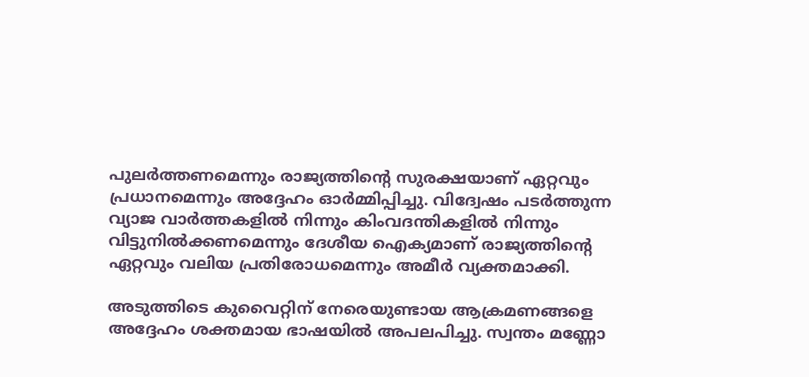പുലർത്തണമെന്നും രാജ്യത്തിന്റെ സുരക്ഷയാണ് ഏറ്റവും പ്രധാനമെന്നും അദ്ദേഹം ഓർമ്മിപ്പിച്ചു. വിദ്വേഷം പടർത്തുന്ന വ്യാജ വാർത്തകളിൽ നിന്നും കിംവദന്തികളിൽ നിന്നും വിട്ടുനിൽക്കണമെന്നും ദേശീയ ഐക്യമാണ് രാജ്യത്തിന്റെ ഏറ്റവും വലിയ പ്രതിരോധമെന്നും അമീർ വ്യക്തമാക്കി.

അടുത്തിടെ കുവൈറ്റിന് നേരെയുണ്ടായ ആക്രമണങ്ങളെ അദ്ദേഹം ശക്തമായ ഭാഷയിൽ അപലപിച്ചു. സ്വന്തം മണ്ണോ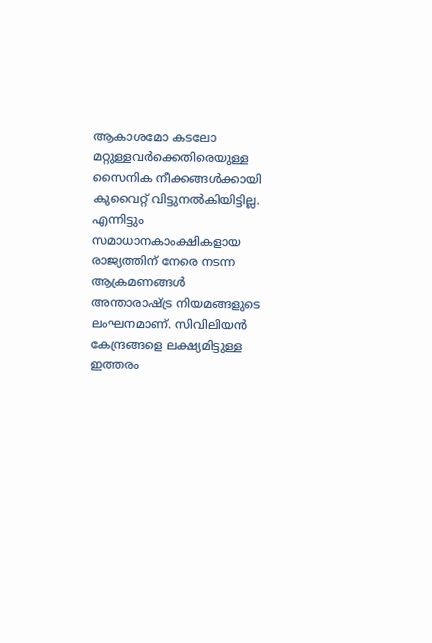ആകാശമോ കടലോ മറ്റുള്ളവർക്കെതിരെയുള്ള സൈനിക നീക്കങ്ങൾക്കായി കുവൈറ്റ് വിട്ടുനൽകിയിട്ടില്ല. എന്നിട്ടും സമാധാനകാംക്ഷികളായ രാജ്യത്തിന് നേരെ നടന്ന ആക്രമണങ്ങൾ അന്താരാഷ്ട്ര നിയമങ്ങളുടെ ലംഘനമാണ്. സിവിലിയൻ കേന്ദ്രങ്ങളെ ലക്ഷ്യമിട്ടുള്ള ഇത്തരം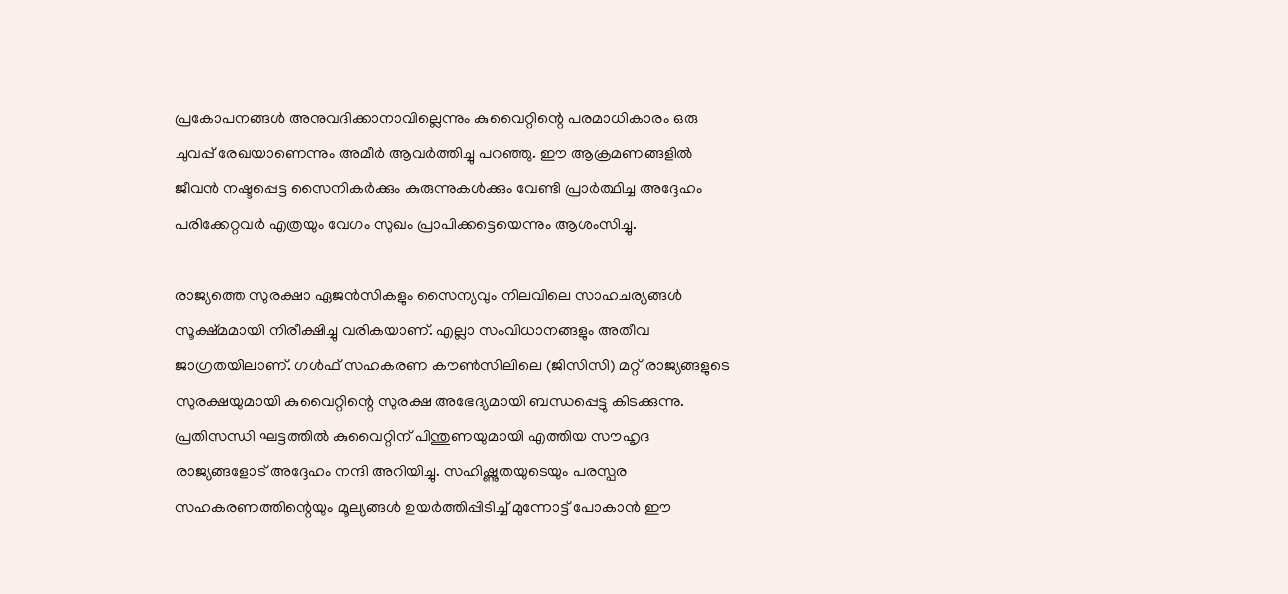പ്രകോപനങ്ങൾ അനുവദിക്കാനാവില്ലെന്നും കുവൈറ്റിന്റെ പരമാധികാരം ഒരു ചുവപ്പ് രേഖയാണെന്നും അമീർ ആവർത്തിച്ചു പറഞ്ഞു. ഈ ആക്രമണങ്ങളിൽ ജീവൻ നഷ്ടപ്പെട്ട സൈനികർക്കും കുരുന്നുകൾക്കും വേണ്ടി പ്രാർത്ഥിച്ച അദ്ദേഹം പരിക്കേറ്റവർ എത്രയും വേഗം സുഖം പ്രാപിക്കട്ടെയെന്നും ആശംസിച്ചു.

രാജ്യത്തെ സുരക്ഷാ ഏജൻസികളും സൈന്യവും നിലവിലെ സാഹചര്യങ്ങൾ സൂക്ഷ്മമായി നിരീക്ഷിച്ചു വരികയാണ്. എല്ലാ സംവിധാനങ്ങളും അതീവ ജാഗ്രതയിലാണ്. ഗൾഫ് സഹകരണ കൗൺസിലിലെ (ജിസിസി) മറ്റ് രാജ്യങ്ങളുടെ സുരക്ഷയുമായി കുവൈറ്റിന്റെ സുരക്ഷ അഭേദ്യമായി ബന്ധപ്പെട്ടു കിടക്കുന്നു. പ്രതിസന്ധി ഘട്ടത്തിൽ കുവൈറ്റിന് പിന്തുണയുമായി എത്തിയ സൗഹൃദ രാജ്യങ്ങളോട് അദ്ദേഹം നന്ദി അറിയിച്ചു. സഹിഷ്ണുതയുടെയും പരസ്പര സഹകരണത്തിന്റെയും മൂല്യങ്ങൾ ഉയർത്തിപ്പിടിച്ച് മുന്നോട്ട് പോകാൻ ഈ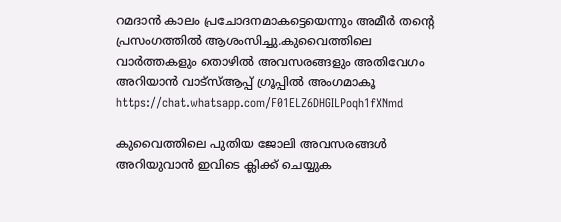റമദാൻ കാലം പ്രചോദനമാകട്ടെയെന്നും അമീർ തന്റെ പ്രസംഗത്തിൽ ആശംസിച്ചു.കുവൈത്തിലെ വാർത്തകളും തൊഴിൽ അവസരങ്ങളും അതിവേഗം അറിയാൻ വാട്സ്ആപ്പ് ഗ്രൂപ്പിൽ അംഗമാകൂ https://chat.whatsapp.com/F01ELZ6DHGILPoqh1fXNmd

കുവൈത്തിലെ പുതിയ ജോലി അവസരങ്ങൾ അറിയുവാൻ ഇവിടെ ക്ലിക്ക് ചെയ്യുക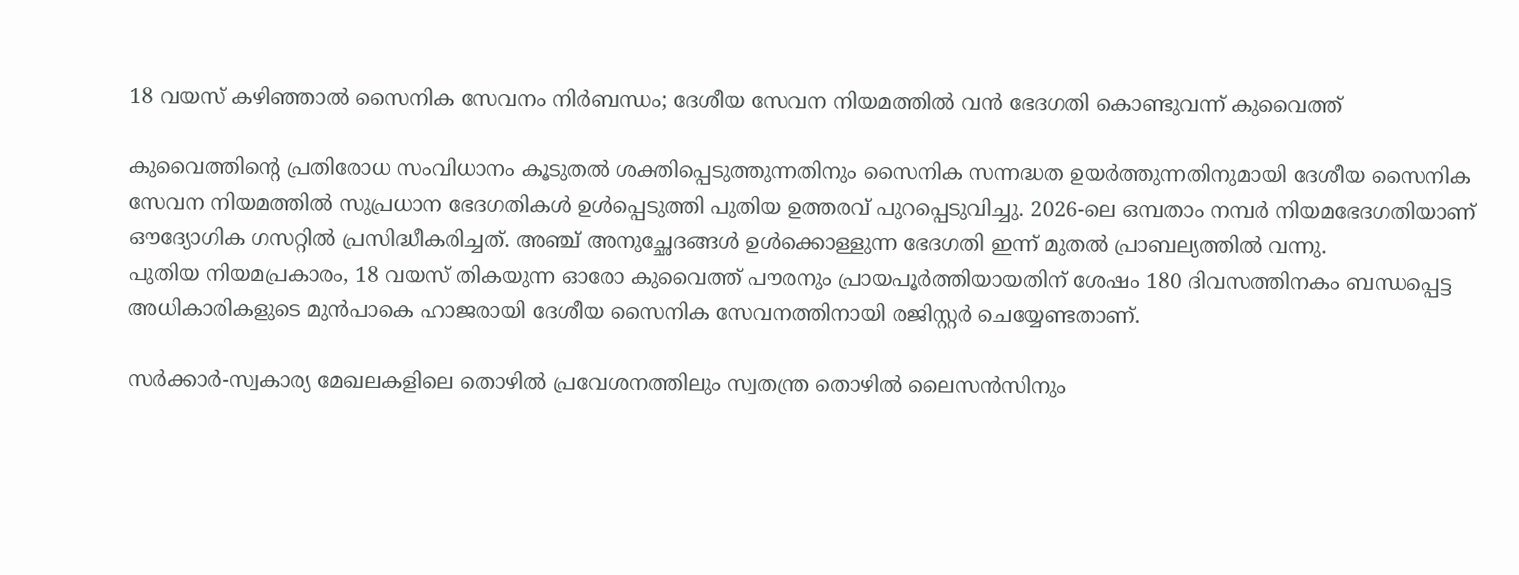18 വയസ് കഴിഞ്ഞാൽ സൈനിക സേവനം നിർബന്ധം; ദേശീയ സേവന നിയമത്തിൽ വൻ ഭേദഗതി കൊണ്ടുവന്ന് കുവൈത്ത്

കുവൈത്തിന്റെ പ്രതിരോധ സംവിധാനം കൂടുതൽ ശക്തിപ്പെടുത്തുന്നതിനും സൈനിക സന്നദ്ധത ഉയർത്തുന്നതിനുമായി ദേശീയ സൈനിക സേവന നിയമത്തിൽ സുപ്രധാന ഭേദഗതികൾ ഉൾപ്പെടുത്തി പുതിയ ഉത്തരവ് പുറപ്പെടുവിച്ചു. 2026-ലെ ഒമ്പതാം നമ്പർ നിയമഭേദഗതിയാണ് ഔദ്യോഗിക ഗസറ്റിൽ പ്രസിദ്ധീകരിച്ചത്. അഞ്ച് അനുച്ഛേദങ്ങൾ ഉൾക്കൊള്ളുന്ന ഭേദഗതി ഇന്ന് മുതൽ പ്രാബല്യത്തിൽ വന്നു.
പുതിയ നിയമപ്രകാരം, 18 വയസ് തികയുന്ന ഓരോ കുവൈത്ത് പൗരനും പ്രായപൂർത്തിയായതിന് ശേഷം 180 ദിവസത്തിനകം ബന്ധപ്പെട്ട അധികാരികളുടെ മുൻപാകെ ഹാജരായി ദേശീയ സൈനിക സേവനത്തിനായി രജിസ്റ്റർ ചെയ്യേണ്ടതാണ്.

സർക്കാർ-സ്വകാര്യ മേഖലകളിലെ തൊഴിൽ പ്രവേശനത്തിലും സ്വതന്ത്ര തൊഴിൽ ലൈസൻസിനും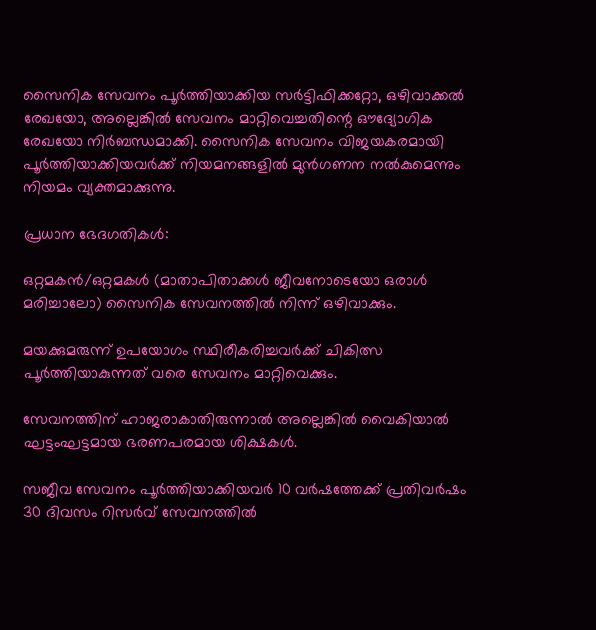സൈനിക സേവനം പൂർത്തിയാക്കിയ സർട്ടിഫിക്കറ്റോ, ഒഴിവാക്കൽ രേഖയോ, അല്ലെങ്കിൽ സേവനം മാറ്റിവെച്ചതിന്റെ ഔദ്യോഗിക രേഖയോ നിർബന്ധമാക്കി. സൈനിക സേവനം വിജയകരമായി പൂർത്തിയാക്കിയവർക്ക് നിയമനങ്ങളിൽ മുൻഗണന നൽകുമെന്നും നിയമം വ്യക്തമാക്കുന്നു.

പ്രധാന ഭേദഗതികൾ:

ഒറ്റമകൻ/ഒറ്റമകൾ (മാതാപിതാക്കൾ ജീവനോടെയോ ഒരാൾ മരിച്ചാലോ) സൈനിക സേവനത്തിൽ നിന്ന് ഒഴിവാക്കും.

മയക്കുമരുന്ന് ഉപയോഗം സ്ഥിരീകരിച്ചവർക്ക് ചികിത്സ പൂർത്തിയാകുന്നത് വരെ സേവനം മാറ്റിവെക്കും.

സേവനത്തിന് ഹാജരാകാതിരുന്നാൽ അല്ലെങ്കിൽ വൈകിയാൽ ഘട്ടംഘട്ടമായ ഭരണപരമായ ശിക്ഷകൾ.

സജീവ സേവനം പൂർത്തിയാക്കിയവർ 10 വർഷത്തേക്ക് പ്രതിവർഷം 30 ദിവസം റിസർവ് സേവനത്തിൽ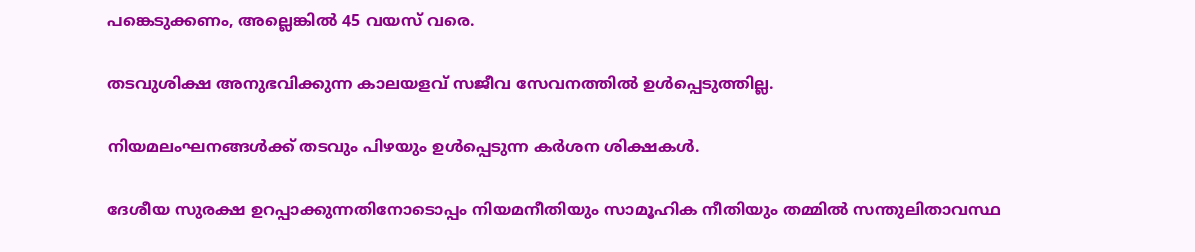പങ്കെടുക്കണം, അല്ലെങ്കിൽ 45 വയസ് വരെ.

തടവുശിക്ഷ അനുഭവിക്കുന്ന കാലയളവ് സജീവ സേവനത്തിൽ ഉൾപ്പെടുത്തില്ല.

നിയമലംഘനങ്ങൾക്ക് തടവും പിഴയും ഉൾപ്പെടുന്ന കർശന ശിക്ഷകൾ.

ദേശീയ സുരക്ഷ ഉറപ്പാക്കുന്നതിനോടൊപ്പം നിയമനീതിയും സാമൂഹിക നീതിയും തമ്മിൽ സന്തുലിതാവസ്ഥ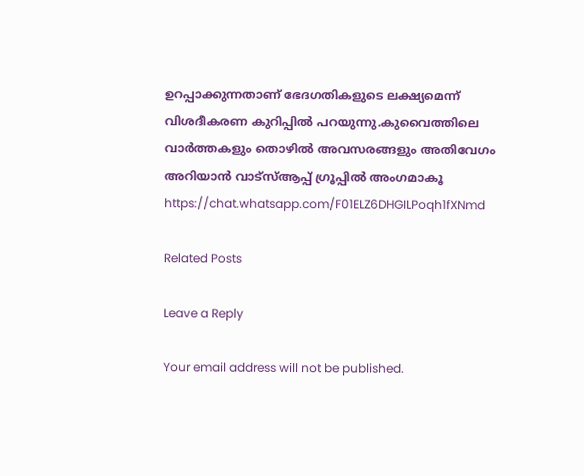ഉറപ്പാക്കുന്നതാണ് ഭേദഗതികളുടെ ലക്ഷ്യമെന്ന് വിശദീകരണ കുറിപ്പിൽ പറയുന്നു.കുവൈത്തിലെ വാർത്തകളും തൊഴിൽ അവസരങ്ങളും അതിവേഗം അറിയാൻ വാട്സ്ആപ്പ് ഗ്രൂപ്പിൽ അംഗമാകൂ https://chat.whatsapp.com/F01ELZ6DHGILPoqh1fXNmd

Related Posts

Leave a Reply

Your email address will not be published.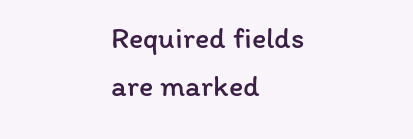Required fields are marked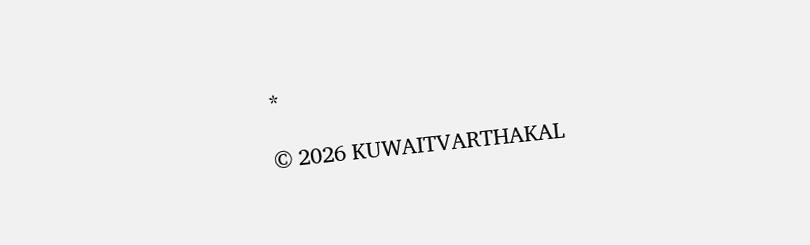*

© 2026 KUWAITVARTHAKAL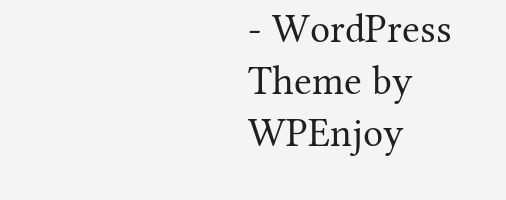- WordPress Theme by WPEnjoy